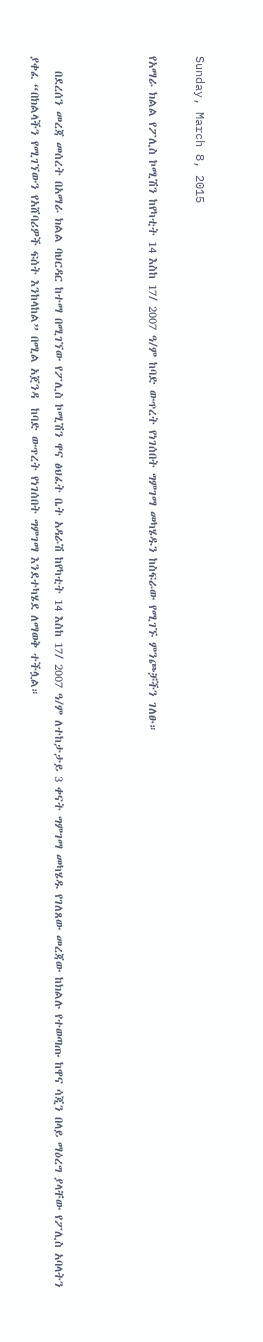Sunday, March 8, 2015

የአማራ ክልል የፖሊስ ኮሚሽን ከየካቲት 14 እስከ 17/ 2007 ዓ/ም ከባድ ውጥረት የነገሰበት ግምገማ መካሄዱን ከስፍራው የሚገኙ ምንጮቻችን ገለፁ።



   በደረሰን መረጃ መሰረት በአማራ ክልል ባህርዳር ከተማ በሚገኘው የፖሊስ ኮሚሽን ዋና ፅህፈት ቤት አዳራሽ ከየካቲት 14 እስከ 17/ 2007 ዓ/ም ለተከታታይ 3 ቀናት ግምገማ መካሄዱ የገለጸው መረጃው ከክልሉ የተወጣጡ ከዋና ሳጂን በላይ ማዕረግ ያላቸው የፖሊስ አባላትን ያቀፈ “በክልላችን የሚገኘውን የአሸባሪዎች ፍሰት እንከላከል” በሚል አጀንዳ  ከባድ ውጥረት የነገሰበት ግምገማ እንደተካሄደ ለማወቅ ተችሏል።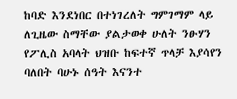ከባድ እንደነበር በተነገረለት ግምገማም ላይ ለጊዜው ስማቸው ያልታወቀ ሁለት ንፁሃን የፖሊስ አባላት ህዝቡ ከፍተኛ ጥላቻ እያሳየን ባለበት ባሁኑ ሰዓት እናንተ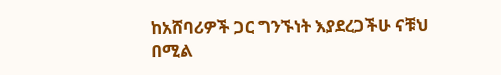ከአሸባሪዎች ጋር ግንኙነት እያደረጋችሁ ናቹህ በሚል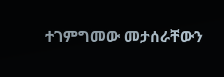ተገምግመው መታሰራቸውን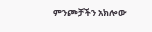ምንጮቻችን አክሎው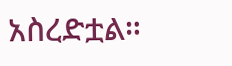አስረድቷል።